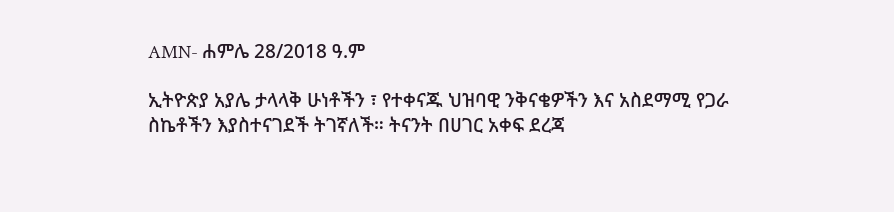AMN- ሐምሌ 28/2018 ዓ.ም

ኢትዮጵያ አያሌ ታላላቅ ሁነቶችን ፣ የተቀናጁ ህዝባዊ ንቅናቄዎችን እና አስደማሚ የጋራ ስኬቶችን እያስተናገደች ትገኛለች። ትናንት በሀገር አቀፍ ደረጃ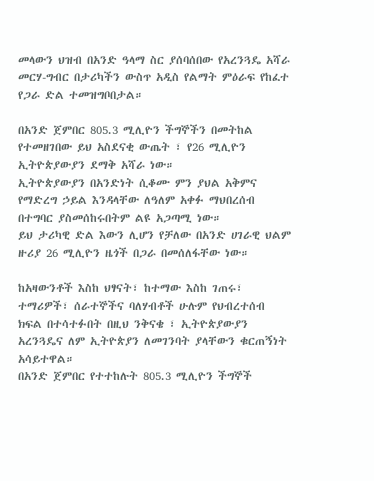መላውን ህዝብ በአንድ ዓላማ ስር ያሰባሰበው የአረንጓዴ አሻራ መርሃ-ግብር በታሪካችን ውስጥ አዲስ የልማት ምዕራፍ የከፈተ የጋራ ድል ተመዝግቦበታል።

በአንድ ጀምበር 805.3 ሚሊዮን ችግኞችን በመትከል የተመዘገበው ይህ አስደናቂ ውጤት ፣ የ26 ሚሊዮን ኢትዮጵያውያን ደማቅ አሻራ ነው።
ኢትዮጵያውያን በአንድነት ሲቆሙ ምን ያህል አቅምና የማድረግ ኃይል እንዳላቸው ለዓለም አቀፉ ማህበረሰብ በተግባር ያስመሰከሩበትም ልዩ አጋጣሚ ነው።
ይህ ታሪካዊ ድል እውን ሊሆን የቻለው በአንድ ሀገራዊ ህልም ዙሪያ 26 ሚሊዮን ዜጎች በጋራ በመሰለፋቸው ነው።

ከአዛውንቶች እስከ ህፃናት፣ ከተማው እስከ ገጠሩ፣ ተማሪዎች፣ ሰራተኞችና ባለሃብቶች ሁሉም የህብረተሰብ ክፍል በተሳተፉበት በዚህ ንቅናቄ ፣ ኢትዮጵያውያን አረንጓዴና ለም ኢትዮጵያን ለመገንባት ያላቸውን ቁርጠኝነት አሳይተዋል።
በአንድ ጀምበር የተተከሉት 805.3 ሚሊዮን ችግኞች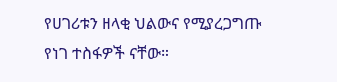የሀገሪቱን ዘላቂ ህልውና የሚያረጋግጡ የነገ ተስፋዎች ናቸው።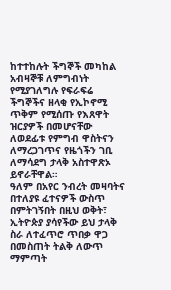ከተተከሉት ችግኞች መካከል አብዛኞቹ ለምግብነት የሚያገለግሉ የፍራፍሬ ችግኞችና ዘላቂ የኢኮኖሚ ጥቅም የሚሰጡ የእጸዋት ዝርያዎች በመሆናቸው ለወደፊቱ የምግብ ዋስትናን ለማረጋገጥና የዜጎችን ገቢ ለማሳደግ ታላቅ አስተዋጽኦ ይኖራቸዋል።
ዓለም በአየር ንብረት መዛባትና በተለያዩ ፈተናዎች ውስጥ በምትገኝበት በዚህ ወቅት፣ ኢትዮጵያ ያሳየችው ይህ ታላቅ ስራ ለተፈጥሮ ጥበቃ ዋጋ በመስጠት ትልቅ ለውጥ ማምጣት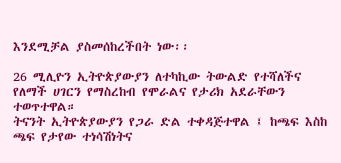እንደሚቻል ያስመሰከረችበት ነው፡፡

26 ሚሊዮን ኢትዮጵያውያን ለተካኪው ትውልድ የተሻለችና የለማች ሀገርን የማስረከብ የሞራልና የታሪክ አደራቸውን ተወጥተዋል።
ትናንት ኢትዮጵያውያን የጋራ ድል ተቀዳጅተዋል ፤ ከጫፍ እስከ ጫፍ የታየው ተነሳሽነትና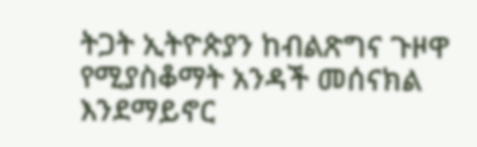ትጋት ኢትዮጵያን ከብልጽግና ጉዞዋ የሚያስቆማት አንዳች መሰናክል እንደማይኖር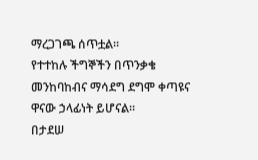ማረጋገጫ ሰጥቷል።
የተተከሉ ችግኞችን በጥንቃቄ መንከባከብና ማሳደግ ደግሞ ቀጣዩና ዋናው ኃላፊነት ይሆናል።
በታደሠ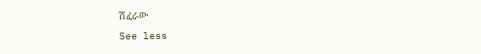ሽፈራው
See less